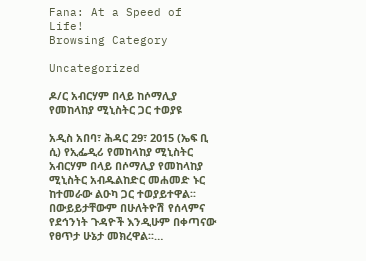Fana: At a Speed of Life!
Browsing Category

Uncategorized

ዶ/ር አብርሃም በላይ ከሶማሊያ የመከላከያ ሚኒስትር ጋር ተወያዩ

አዲስ አበባ፣ ሕዳር 29፣ 2015 (ኤፍ ቢ ሲ) የኢፌዲሪ የመከላከያ ሚኒስትር አብርሃም በላይ በሶማሊያ የመከላከያ ሚኒስትር አብዱልከድር መሐመድ ኑር ከተመራው ልዑካ ጋር ተወያይተዋል፡፡ በውይይታቸውም በሁለትዮሽ የሰላምና የደኅንነት ጉዳዮች እንዲሁም በቀጣናው የፀጥታ ሁኔታ መክረዋል፡፡…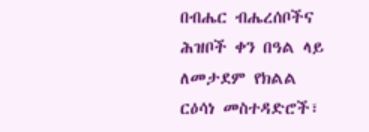በብሔር ብሔረሰቦችና ሕዝቦች ቀን በዓል ላይ ለመታደም የክልል ርዕሳነ መስተዳድሮች፣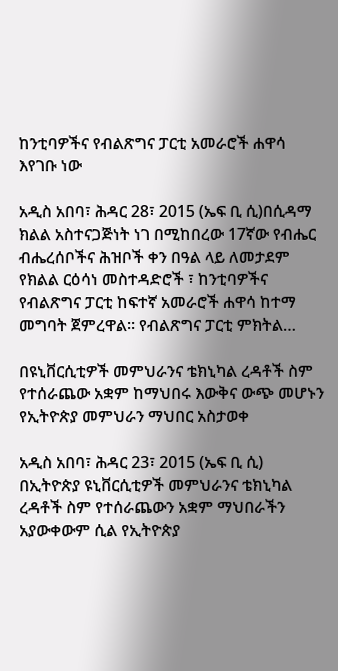ከንቲባዎችና የብልጽግና ፓርቲ አመራሮች ሐዋሳ እየገቡ ነው

አዲስ አበባ፣ ሕዳር 28፣ 2015 (ኤፍ ቢ ሲ)በሲዳማ ክልል አስተናጋጅነት ነገ በሚከበረው 17ኛው የብሔር ብሔረሰቦችና ሕዝቦች ቀን በዓል ላይ ለመታደም የክልል ርዕሳነ መስተዳድሮች ፣ ከንቲባዎችና የብልጽግና ፓርቲ ከፍተኛ አመራሮች ሐዋሳ ከተማ መግባት ጀምረዋል። የብልጽግና ፓርቲ ምክትል…

በዩኒቨርሲቲዎች መምህራንና ቴክኒካል ረዳቶች ስም የተሰራጨው አቋም ከማህበሩ እውቅና ውጭ መሆኑን የኢትዮጵያ መምህራን ማህበር አስታወቀ

አዲስ አበባ፣ ሕዳር 23፣ 2015 (ኤፍ ቢ ሲ) በኢትዮጵያ ዩኒቨርሲቲዎች መምህራንና ቴክኒካል ረዳቶች ስም የተሰራጨውን አቋም ማህበራችን አያውቀውም ሲል የኢትዮጵያ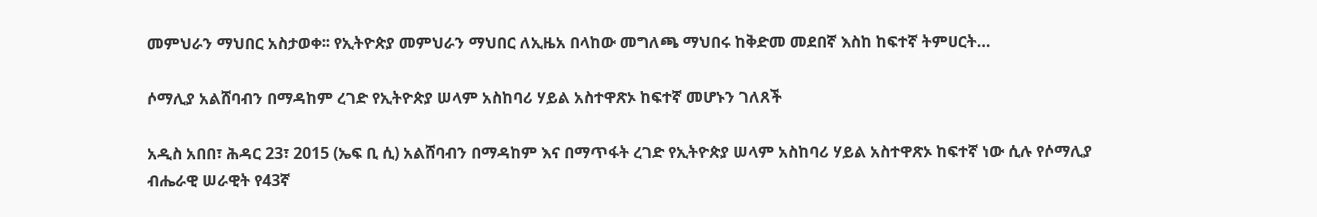መምህራን ማህበር አስታወቀ፡፡ የኢትዮጵያ መምህራን ማህበር ለኢዜአ በላከው መግለጫ ማህበሩ ከቅድመ መደበኛ እስከ ከፍተኛ ትምሀርት…

ሶማሊያ አልሸባብን በማዳከም ረገድ የኢትዮጵያ ሠላም አስከባሪ ሃይል አስተዋጽኦ ከፍተኛ መሆኑን ገለጸች

አዲስ አበበ፣ ሕዳር 23፣ 2015 (ኤፍ ቢ ሲ) አልሸባብን በማዳከም እና በማጥፋት ረገድ የኢትዮጵያ ሠላም አስከባሪ ሃይል አስተዋጽኦ ከፍተኛ ነው ሲሉ የሶማሊያ ብሔራዊ ሠራዊት የ43ኛ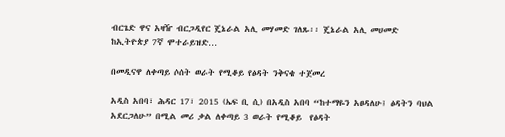ብርጌድ ዋና አዛዥ ብርጋዲየር ጄኔራል አሊ መሃመድ ገለጹ፡፡ ጄኔራል አሊ መሀመድ ከኢትዮጵያ 7ኛ ሞተራይዝድ…

በመዲናዋ ለቀጣይ ሶሰት ወራት የሚቆይ የፅዳት ንቅናቄ ተጀመረ

አዲስ አበባ፣ ሕዳር 17፣ 2015 (ኤፍ ቢ ሲ) በአዲስ አበባ “ከተማዬን አፀዳለሁ፤ ፅዳትን ባህል አደርጋለሁ” በሚል መሪ ቃል ለቀጣይ 3 ወራት የሚቆይ  የፅዳት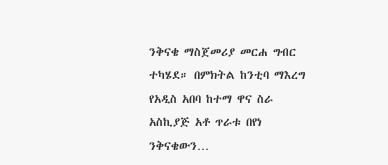ንቅናቄ ማስጀመሪያ መርሐ ግብር ተካሄደ። በምክትል ከንቲባ ማእረግ የአዲስ አበባ ከተማ ዋና ስራ አስኪያጅ አቶ ጥራቱ በየነ ንቅናቄውን…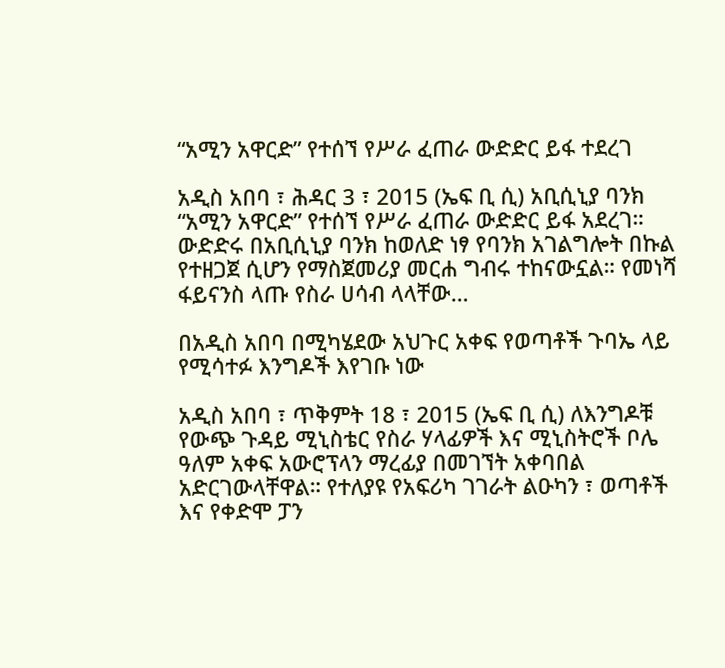“አሚን አዋርድ” የተሰኘ የሥራ ፈጠራ ውድድር ይፋ ተደረገ

አዲስ አበባ ፣ ሕዳር 3 ፣ 2015 (ኤፍ ቢ ሲ) አቢሲኒያ ባንክ “አሚን አዋርድ” የተሰኘ የሥራ ፈጠራ ውድድር ይፋ አደረገ። ውድድሩ በአቢሲኒያ ባንክ ከወለድ ነፃ የባንክ አገልግሎት በኩል የተዘጋጀ ሲሆን የማስጀመሪያ መርሐ ግብሩ ተከናውኗል። የመነሻ ፋይናንስ ላጡ የስራ ሀሳብ ላላቸው…

በአዲስ አበባ በሚካሄደው አህጉር አቀፍ የወጣቶች ጉባኤ ላይ የሚሳተፉ እንግዶች እየገቡ ነው

አዲስ አበባ ፣ ጥቅምት 18 ፣ 2015 (ኤፍ ቢ ሲ) ለእንግዶቹ የውጭ ጉዳይ ሚኒስቴር የስራ ሃላፊዎች እና ሚኒስትሮች ቦሌ ዓለም አቀፍ አውሮፕላን ማረፊያ በመገኘት አቀባበል አድርገውላቸዋል። የተለያዩ የአፍሪካ ገገራት ልዑካን ፣ ወጣቶች እና የቀድሞ ፓን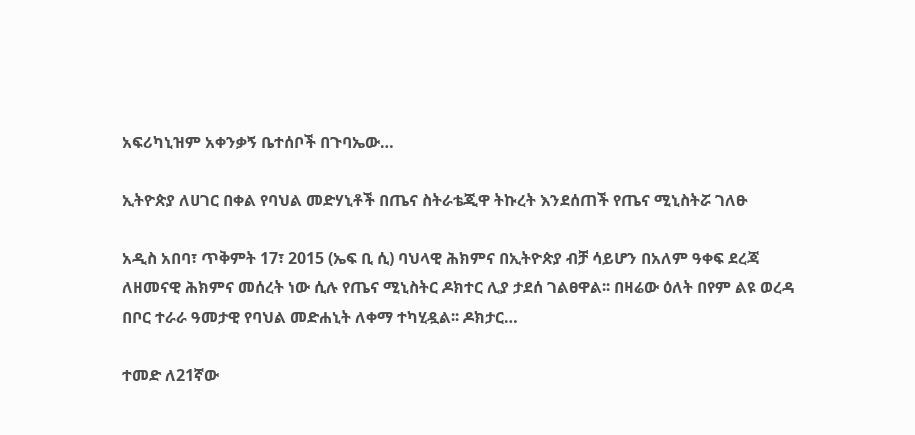አፍሪካኒዝም አቀንቃኝ ቤተሰቦች በጉባኤው…

ኢትዮጵያ ለሀገር በቀል የባህል መድሃኒቶች በጤና ስትራቴጂዋ ትኩረት እንደሰጠች የጤና ሚኒስትሯ ገለፁ

አዲስ አበባ፣ ጥቅምት 17፣ 2015 (ኤፍ ቢ ሲ) ባህላዊ ሕክምና በኢትዮጵያ ብቻ ሳይሆን በአለም ዓቀፍ ደረጃ ለዘመናዊ ሕክምና መሰረት ነው ሲሉ የጤና ሚኒስትር ዶክተር ሊያ ታደሰ ገልፀዋል፡፡ በዛሬው ዕለት በየም ልዩ ወረዳ በቦር ተራራ ዓመታዊ የባህል መድሐኒት ለቀማ ተካሂዷል፡፡ ዶክታር…

ተመድ ለ21ኛው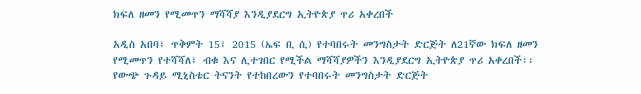ክፍለ ዘመን የሚመጥን ማሻሻያ እንዲያደርግ ኢትዮጵያ ጥሪ አቀረበች

አዲስ አበባ፣ ጥቅምት 15፣ 2015 (ኤፍ ቢ ሲ) የተባበሩት መንግስታት ድርጅት ለ21ኛው ክፍለ ዘመን የሚመጥን የተሻሻለ፣ ብቁ እና ሊተገበር የሚችል ማሻሻያዎችን እንዲያደርግ ኢትዮጵያ ጥሪ አቀረበች፡፡ የውጭ ጉዳይ ሚኒስቴር ትናንት የተከበረውን የተባበሩት መንግስታት ድርጅት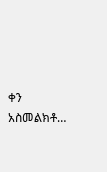ቀን አስመልክቶ…